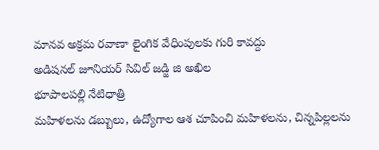మానవ అక్రమ రవాణా లైంగిక వేధింపులకు గురి కావద్దు
అడిషనల్ జూనియర్ సివిల్ జడ్జి జి అఖిల
భూపాలపల్లి నేటిధాత్రి
మహిళలను డబ్బులు, ఉద్యోగాల ఆశ చూపించి మహిళలను, చిన్నపిల్లలను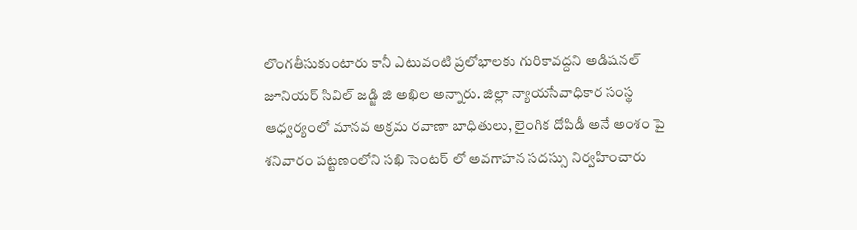లొంగతీసుకుంటారు కానీ ఎటువంటి ప్రలోభాలకు గురికావద్దని అడిషనల్ జూనియర్ సివిల్ జడ్జి జి అఖిల అన్నారు. జిల్లా న్యాయసేవాధికార సంస్థ ఆధ్వర్యంలో మానవ అక్రమ రవాణా బాధితులు, లైంగిక దోపిడీ అనే అంశం పై శనివారం పట్టణంలోని సఖి సెంటర్ లో అవగాహన సదస్సు నిర్వహించారు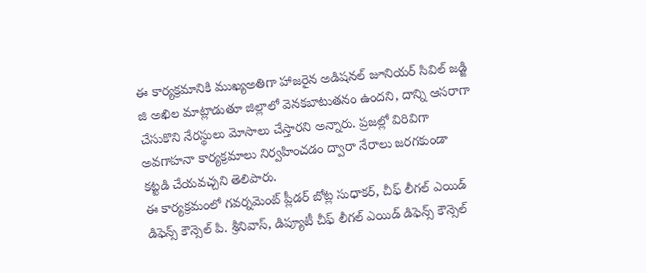ఈ కార్యక్రమానికి ముఖ్యఅతిగా హాజరైన అడిషనల్ జూనియర్ సివిల్ జడ్జి జి అఖిల మాట్లాడుతూ జిల్లాలో వెనకబాటుతనం ఉందని, దాన్ని ఆసరాగా చేసుకొని నేరస్థులు మోసాలు చేస్తారని అన్నారు. ప్రజల్లో విరివిగా అవగాహనా కార్యక్రమాలు నిర్వహించడం ద్వారా నేరాలు జరగకుండా కట్టడి చేయవచ్చని తెలిపారు.
ఈ కార్యక్రమంలో గవర్నమెంట్ ప్లీడర్ బోట్ల సుధాకర్, చీఫ్ లీగల్ ఎయిడ్ డిఫెన్స్ కౌన్సెల్ పి. శ్రీనివాస్, డిప్యూటీ చీఫ్ లీగల్ ఎయిడ్ డిఫెన్స్ కౌన్సెల్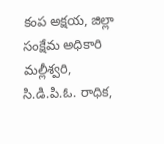కంప అక్షయ, జిల్లా సంక్షేమ అధికారి మల్లీశ్వరి, సి.డి.పి.ఓ. రాధిక,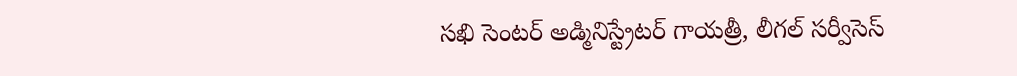సఖి సెంటర్ అడ్మినిస్ట్రేటర్ గాయత్రీ, లీగల్ సర్వీసెస్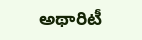అథారిటీ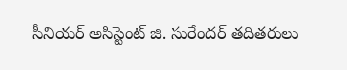సీనియర్ అసిస్టెంట్ జి. సురేందర్ తదితరులు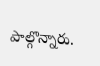పాల్గొన్నారు.